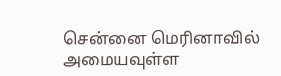சென்னை மெரினாவில் அமையவுள்ள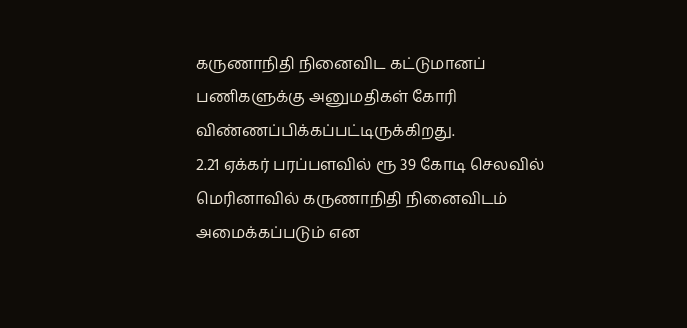கருணாநிதி நினைவிட கட்டுமானப் பணிகளுக்கு அனுமதிகள் கோரி விண்ணப்பிக்கப்பட்டிருக்கிறது.
2.21 ஏக்கர் பரப்பளவில் ரூ 39 கோடி செலவில் மெரினாவில் கருணாநிதி நினைவிடம் அமைக்கப்படும் என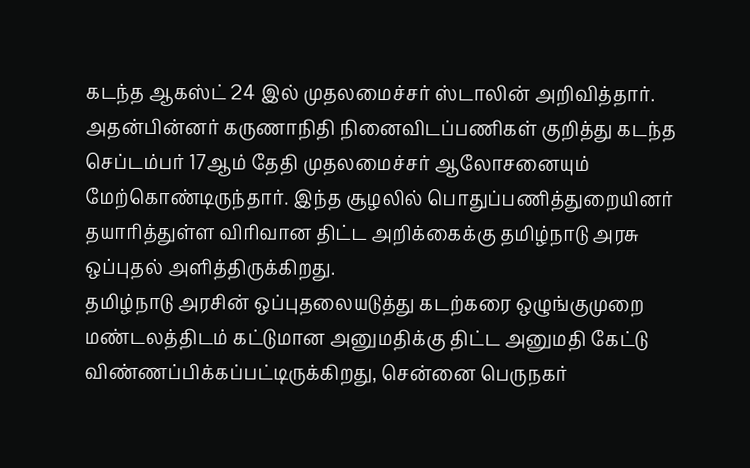கடந்த ஆகஸ்ட் 24 இல் முதலமைச்சர் ஸ்டாலின் அறிவித்தார். அதன்பின்னர் கருணாநிதி நினைவிடப்பணிகள் குறித்து கடந்த செப்டம்பர் 17ஆம் தேதி முதலமைச்சர் ஆலோசனையும் மேற்கொண்டிருந்தார். இந்த சூழலில் பொதுப்பணித்துறையினர் தயாரித்துள்ள விரிவான திட்ட அறிக்கைக்கு தமிழ்நாடு அரசு ஒப்புதல் அளித்திருக்கிறது.
தமிழ்நாடு அரசின் ஒப்புதலையடுத்து கடற்கரை ஒழுங்குமுறை மண்டலத்திடம் கட்டுமான அனுமதிக்கு திட்ட அனுமதி கேட்டு விண்ணப்பிக்கப்பட்டிருக்கிறது, சென்னை பெருநகர்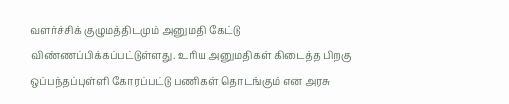வளர்ச்சிக் குழுமத்திடமும் அனுமதி கேட்டு விண்ணப்பிக்கப்பட்டுள்ளது. உரிய அனுமதிகள் கிடைத்த பிறகு ஒப்பந்தப்புள்ளி கோரப்பட்டு பணிகள் தொடங்கும் என அரசு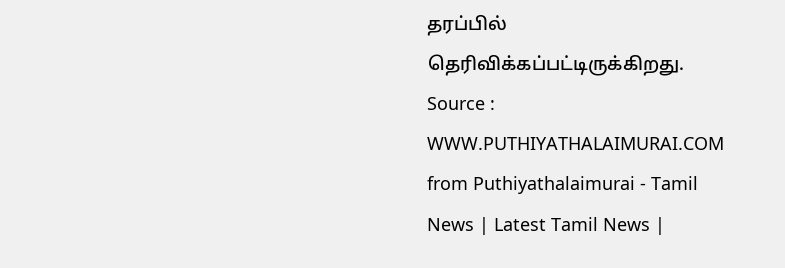தரப்பில் தெரிவிக்கப்பட்டிருக்கிறது.
Source : WWW.PUTHIYATHALAIMURAI.COM
from Puthiyathalaimurai - Tamil News | Latest Tamil News |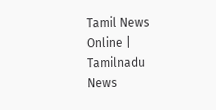Tamil News Online | Tamilnadu News